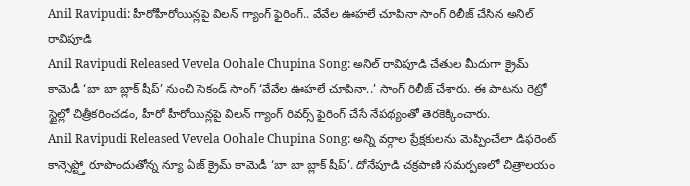Anil Ravipudi: హీరోహీరోయిన్లపై విలన్ గ్యాంగ్ ఫైరింగ్.. వేవేల ఊహలే చూపినా సాంగ్ రిలీజ్ చేసిన అనిల్ రావిపూడి
Anil Ravipudi Released Vevela Oohale Chupina Song: అనిల్ రావిపూడి చేతుల మీదుగా క్రైమ్ కామెడీ ‘బా బా బ్లాక్ షీప్’ నుంచి సెకండ్ సాంగ్ ‘వేవేల ఊహలే చూపినా..’ సాంగ్ రిలీజ్ చేశారు. ఈ పాటను రెట్రో స్టైల్లో చిత్రీకరించడం, హీరో హీరోయిన్లపై విలన్ గ్యాంగ్ రివర్స్ ఫైరింగ్ చేసే నేపథ్యంతో తెరకెక్కించారు.
Anil Ravipudi Released Vevela Oohale Chupina Song: అన్ని వర్గాల ప్రేక్షకులను మెప్పించేలా డిఫరెంట్ కాన్సెప్ట్తో రూపొందుతోన్న న్యూ ఏజ్ క్రైమ్ కామెడీ ‘బా బా బ్లాక్ షీప్’. దోనేపూడి చక్రపాణి సమర్పణలో చిత్రాలయం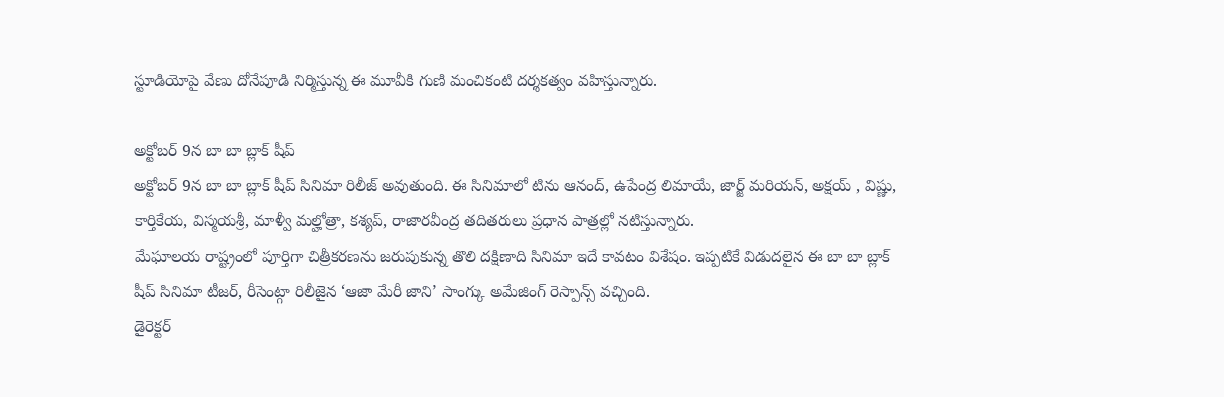స్టూడియోపై వేణు దోనేపూడి నిర్మిస్తున్న ఈ మూవీకి గుణి మంచికంటి దర్శకత్వం వహిస్తున్నారు.

అక్టోబర్ 9న బా బా బ్లాక్ షీప్
అక్టోబర్ 9న బా బా బ్లాక్ షీప్ సినిమా రిలీజ్ అవుతుంది. ఈ సినిమాలో టిను ఆనంద్, ఉపేంద్ర లిమాయే, జార్జ్ మరియన్, అక్షయ్ , విష్ణు, కార్తికేయ, విస్మయశ్రీ, మాళ్వీ మల్హోత్రా, కశ్యప్, రాజారవీంద్ర తదితరులు ప్రధాన పాత్రల్లో నటిస్తున్నారు.
మేఘాలయ రాష్ట్రంలో పూర్తిగా చిత్రీకరణను జరుపుకున్న తొలి దక్షిణాది సినిమా ఇదే కావటం విశేషం. ఇప్పటికే విడుదలైన ఈ బా బా బ్లాక్ షీప్ సినిమా టీజర్, రీసెంట్గా రిలీజైన ‘ఆజా మేరీ జాని’ సాంగ్కు అమేజింగ్ రెస్పాన్స్ వచ్చింది.
డైరెక్టర్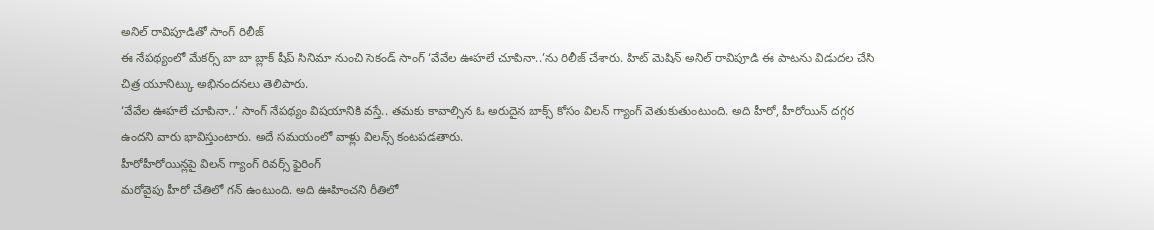అనిల్ రావిపూడితో సాంగ్ రిలీజ్
ఈ నేపథ్యంలో మేకర్స్ బా బా బ్లాక్ షీప్ సినిమా నుంచి సెకండ్ సాంగ్ ‘వేవేల ఊహలే చూపినా..’ను రిలీజ్ చేశారు. హిట్ మెషిన్ అనిల్ రావిపూడి ఈ పాటను విడుదల చేసి చిత్ర యూనిట్కు అభినందనలు తెలిపారు.
‘వేవేల ఊహలే చూపినా..’ సాంగ్ నేపథ్యం విషయానికి వస్తే.. తమకు కావాల్సిన ఓ అరుదైన బాక్స్ కోసం విలన్ గ్యాంగ్ వెతుకుతుంటుంది. అది హీరో, హీరోయిన్ దగ్గర ఉందని వారు భావిస్తుంటారు. అదే సమయంలో వాళ్లు విలన్స్ కంటపడతారు.
హీరోహీరోయిన్లపై విలన్ గ్యాంగ్ రివర్స్ ఫైరింగ్
మరోవైపు హీరో చేతిలో గన్ ఉంటుంది. అది ఊహించని రీతిలో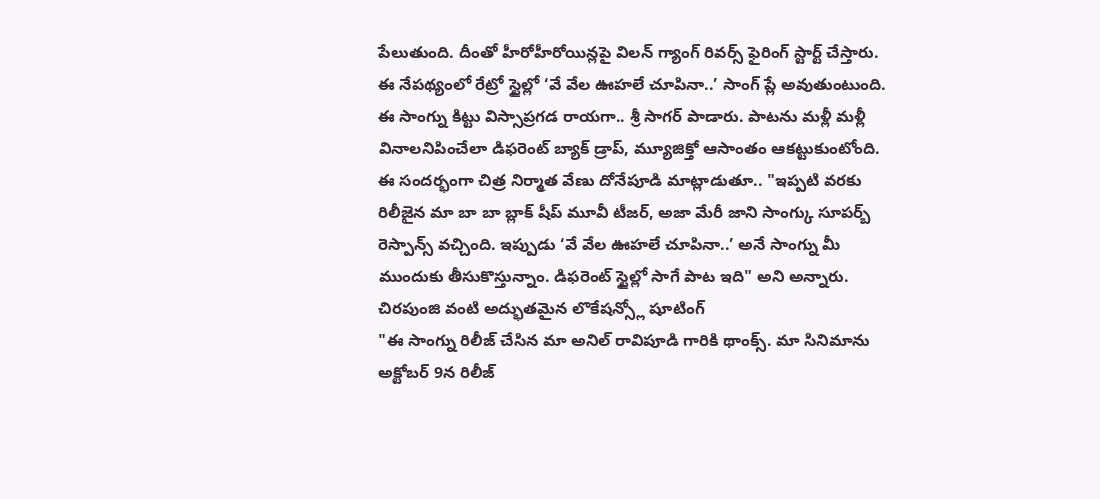పేలుతుంది. దీంతో హీరోహీరోయిన్లపై విలన్ గ్యాంగ్ రివర్స్ ఫైరింగ్ స్టార్ట్ చేస్తారు. ఈ నేపథ్యంలో రేట్రో స్టైల్లో ‘వే వేల ఊహలే చూపినా..’ సాంగ్ ప్లే అవుతుంటుంది. ఈ సాంగ్ను కిట్టు విస్సాప్రగడ రాయగా.. శ్రీ సాగర్ పాడారు. పాటను మళ్లీ మళ్లీ వినాలనిపించేలా డిఫరెంట్ బ్యాక్ డ్రాప్, మ్యూజిక్తో ఆసాంతం ఆకట్టుకుంటోంది.
ఈ సందర్భంగా చిత్ర నిర్మాత వేణు దోనేపూడి మాట్లాడుతూ.. "ఇప్పటి వరకు రిలీజైన మా బా బా బ్లాక్ షీప్ మూవీ టీజర్, అజా మేరీ జాని సాంగ్కు సూపర్బ్ రెస్పాన్స్ వచ్చింది. ఇప్పుడు ‘వే వేల ఊహలే చూపినా..’ అనే సాంగ్ను మీ ముందుకు తీసుకొస్తున్నాం. డిఫరెంట్ స్టైల్లో సాగే పాట ఇది" అని అన్నారు.
చిరపుంజి వంటి అద్భుతమైన లొకేషన్స్లో షూటింగ్
"ఈ సాంగ్ను రిలీజ్ చేసిన మా అనిల్ రావిపూడి గారికి థాంక్స్. మా సినిమాను అక్టోబర్ 9న రిలీజ్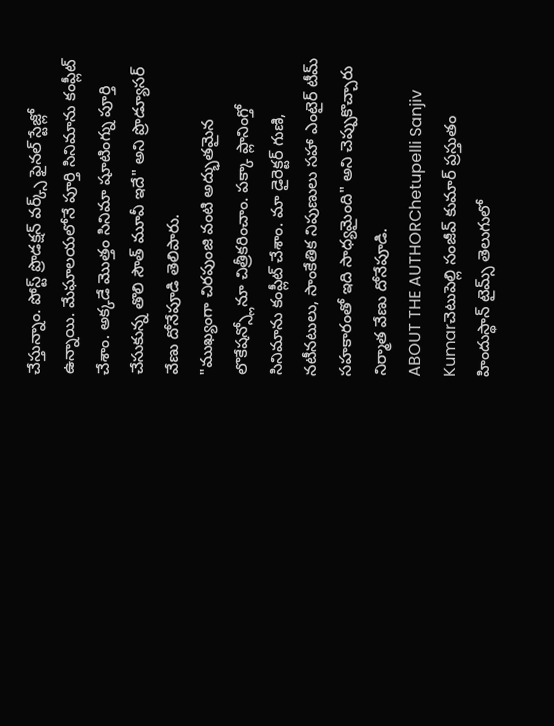చేస్తున్నాం. పోస్ట్ ప్రొడక్షన్ వర్క్స్ ఫైనల్ స్టేజ్లో ఉన్నాయి. మేఘాలయలోనే పూర్తి సినిమాను కంప్లీట్ చేశాం. అక్కడే మొత్తం సినిమా షూటింగ్ను పూర్తి చేసుకున్న తొలి సౌత్ మూవీ ఇదే" అని ప్రొడ్యూసర్ వేణు దోనేపూడి తెలిపారు.
"ముఖ్యంగా చిరపుంజి వంటి అద్భుతమైన లొకేషన్స్లోనూ చిత్రీకరించాం. పక్కా ప్లానింగ్తో సినిమాను కంప్లీట్ చేశాం. మా డైరెక్టర్ గుణి, నటీనటులు, సాంకేతిక నిపుణులు సహా ఎంటైర్ టీమ్ సహకారంతో ఇది సాధ్యమైంది" అని చెప్పుకొచ్చారు నిర్మాత వేణు దోనేపూడి.
ABOUT THE AUTHORChetupelli Sanjiv Kumarచెటుపెల్లి సంజీవ్ కుమార్ ప్రస్తుతం హిందుస్థాన్ టైమ్స్ తెలుగులో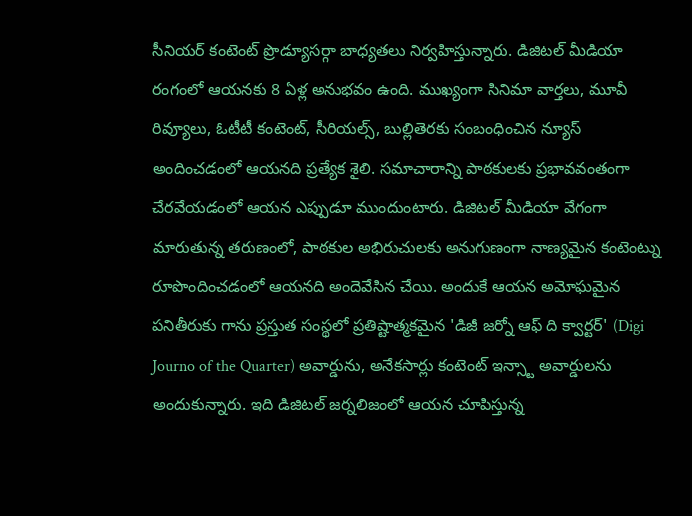సీనియర్ కంటెంట్ ప్రొడ్యూసర్గా బాధ్యతలు నిర్వహిస్తున్నారు. డిజిటల్ మీడియా రంగంలో ఆయనకు 8 ఏళ్ల అనుభవం ఉంది. ముఖ్యంగా సినిమా వార్తలు, మూవీ రివ్యూలు, ఓటీటీ కంటెంట్, సీరియల్స్, బుల్లితెరకు సంబంధించిన న్యూస్ అందించడంలో ఆయనది ప్రత్యేక శైలి. సమాచారాన్ని పాఠకులకు ప్రభావవంతంగా చేరవేయడంలో ఆయన ఎప్పుడూ ముందుంటారు. డిజిటల్ మీడియా వేగంగా మారుతున్న తరుణంలో, పాఠకుల అభిరుచులకు అనుగుణంగా నాణ్యమైన కంటెంట్ను రూపొందించడంలో ఆయనది అందెవేసిన చేయి. అందుకే ఆయన అమోఘమైన పనితీరుకు గాను ప్రస్తుత సంస్థలో ప్రతిష్టాత్మకమైన 'డిజీ జర్నో ఆఫ్ ది క్వార్టర్' (Digi Journo of the Quarter) అవార్డును, అనేకసార్లు కంటెంట్ ఇన్స్టా అవార్డులను అందుకున్నారు. ఇది డిజిటల్ జర్నలిజంలో ఆయన చూపిస్తున్న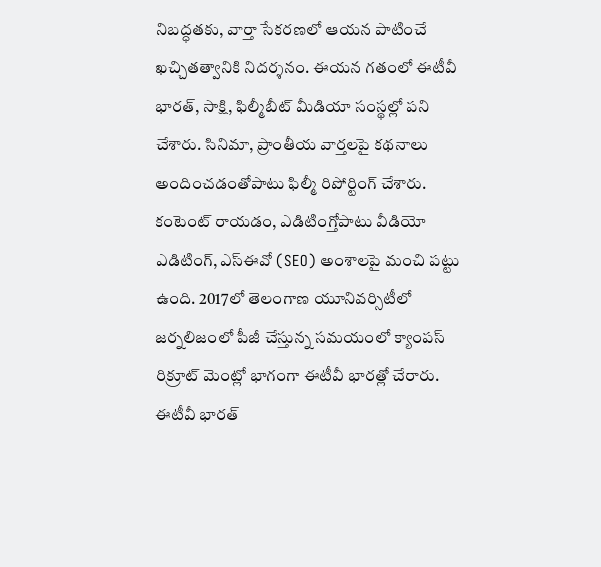నిబద్ధతకు, వార్తా సేకరణలో ఆయన పాటించే ఖచ్చితత్వానికి నిదర్శనం. ఈయన గతంలో ఈటీవీ భారత్, సాక్షి, ఫిల్మీబీట్ మీడియా సంస్థల్లో పని చేశారు. సినిమా, ప్రాంతీయ వార్తలపై కథనాలు అందించడంతోపాటు ఫిల్మీ రిపోర్టింగ్ చేశారు. కంటెంట్ రాయడం, ఎడిటింగ్తోపాటు వీడియో ఎడిటింగ్, ఎస్ఈవో (SEO) అంశాలపై మంచి పట్టు ఉంది. 2017లో తెలంగాణ యూనివర్సిటీలో జర్నలిజంలో పీజీ చేస్తున్న సమయంలో క్యాంపస్ రిక్రూట్ మెంట్లో భాగంగా ఈటీవీ భారత్లో చేరారు. ఈటీవీ భారత్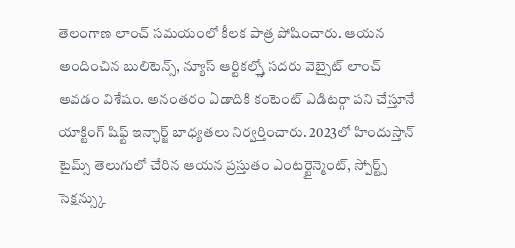తెలంగాణ లాంచ్ సమయంలో కీలక పాత్ర పోషించారు. ఆయన అందించిన బులిటెన్స్, న్యూస్ ఆర్టికల్స్తో సదరు వెబ్సైట్ లాంచ్ అవడం విశేషం. అనంతరం ఏడాదికి కంటెంట్ ఎడిటర్గా పని చేస్తూనే యాక్టింగ్ షిఫ్ట్ ఇన్ఛార్జ్ బాధ్యతలు నిర్వర్తించారు. 2023లో హిందుస్తాన్ టైమ్స్ తెలుగులో చేరిన ఆయన ప్రస్తుతం ఎంటర్టైన్మెంట్, స్పోర్ట్స్ సెక్షన్స్కు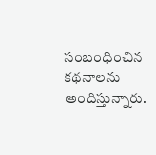సంబంధించిన కథనాలను అందిస్తున్నారు.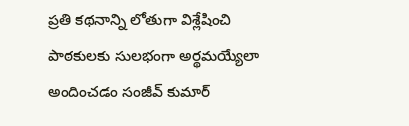ప్రతి కథనాన్ని లోతుగా విశ్లేషించి పాఠకులకు సులభంగా అర్థమయ్యేలా అందించడం సంజీవ్ కుమార్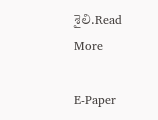శైలి.Read More

E-Paper